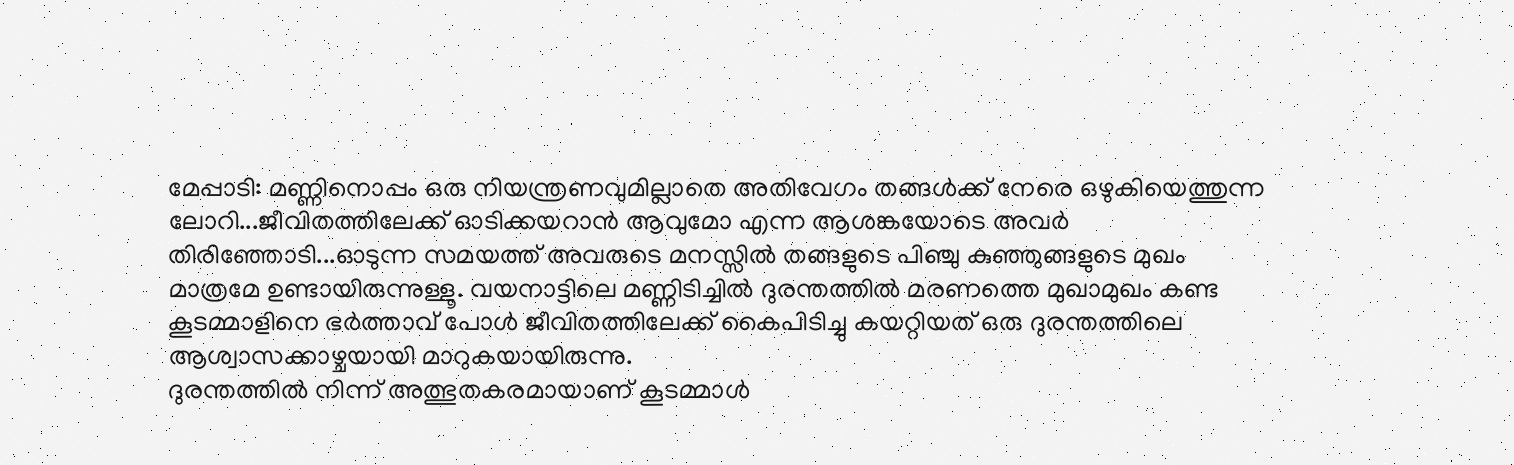മേപ്പാടി: മണ്ണിനൊപ്പം ഒരു നിയന്ത്രണവുമില്ലാതെ അതിവേഗം തങ്ങൾക്ക് നേരെ ഒഴുകിയെത്തുന്ന ലോറി...ജീവിതത്തിലേക്ക് ഓടിക്കയറാൻ ആവുമോ എന്ന ആശങ്കയോടെ അവർ തിരിഞ്ഞോടി...ഓടുന്ന സമയത്ത് അവരുടെ മനസ്സിൽ തങ്ങളുടെ പിഞ്ചു കുഞ്ഞുങ്ങളുടെ മുഖം മാത്രമേ ഉണ്ടായിരുന്നുള്ളൂ. വയനാട്ടിലെ മണ്ണിടിച്ചിൽ ദുരന്തത്തിൽ മരണത്തെ മുഖാമുഖം കണ്ട കൂടമ്മാളിനെ ഭർത്താവ് പോൾ ജീവിതത്തിലേക്ക് കൈപിടിച്ചു കയറ്റിയത് ഒരു ദുരന്തത്തിലെ ആശ്വാസക്കാഴ്ചയായി മാറുകയായിരുന്നു.
ദുരന്തത്തിൽ നിന്ന് അത്ഭുതകരമായാണ് കൂടമ്മാൾ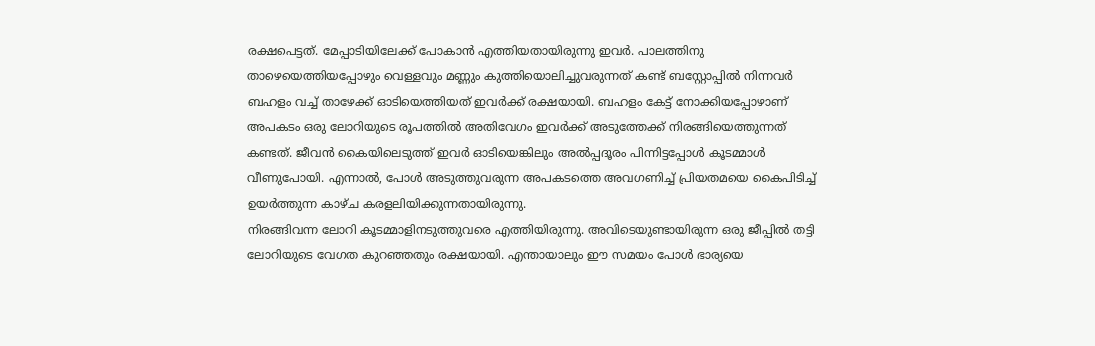രക്ഷപെട്ടത്. മേപ്പാടിയിലേക്ക് പോകാൻ എത്തിയതായിരുന്നു ഇവർ. പാലത്തിനു താഴെയെത്തിയപ്പോഴും വെള്ളവും മണ്ണും കുത്തിയൊലിച്ചുവരുന്നത് കണ്ട് ബസ്റ്റോപ്പിൽ നിന്നവർ ബഹളം വച്ച് താഴേക്ക് ഓടിയെത്തിയത് ഇവർക്ക് രക്ഷയായി. ബഹളം കേട്ട് നോക്കിയപ്പോഴാണ് അപകടം ഒരു ലോറിയുടെ രൂപത്തിൽ അതിവേഗം ഇവർക്ക് അടുത്തേക്ക് നിരങ്ങിയെത്തുന്നത് കണ്ടത്. ജീവൻ കൈയിലെടുത്ത് ഇവർ ഓടിയെങ്കിലും അൽപ്പദൂരം പിന്നിട്ടപ്പോൾ കൂടമ്മാൾ വീണുപോയി. എന്നാൽ, പോൾ അടുത്തുവരുന്ന അപകടത്തെ അവഗണിച്ച് പ്രിയതമയെ കൈപിടിച്ച് ഉയർത്തുന്ന കാഴ്ച കരളലിയിക്കുന്നതായിരുന്നു.
നിരങ്ങിവന്ന ലോറി കൂടമ്മാളിനടുത്തുവരെ എത്തിയിരുന്നു. അവിടെയുണ്ടായിരുന്ന ഒരു ജീപ്പിൽ തട്ടി ലോറിയുടെ വേഗത കുറഞ്ഞതും രക്ഷയായി. എന്തായാലും ഈ സമയം പോൾ ഭാര്യയെ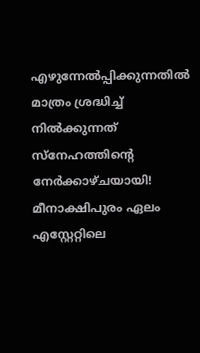എഴുന്നേൽപ്പിക്കുന്നതിൽ മാത്രം ശ്രദ്ധിച്ച് നിൽക്കുന്നത് സ്നേഹത്തിന്റെ നേർക്കാഴ്ചയായി! മീനാക്ഷിപുരം ഏലം എസ്റ്റേറ്റിലെ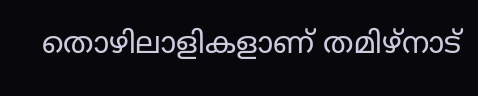തൊഴിലാളികളാണ് തമിഴ്നാട്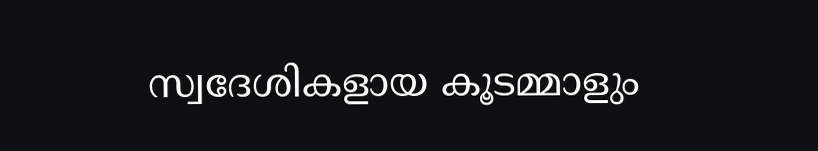സ്വദേശികളായ കൂടമ്മാളും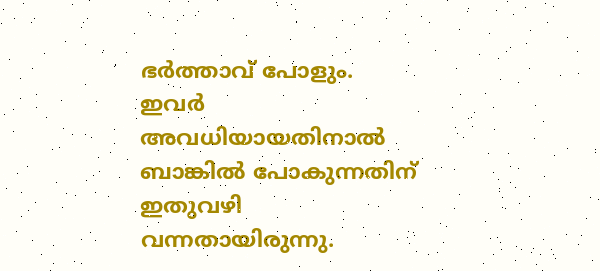ഭർത്താവ് പോളും. ഇവർ അവധിയായതിനാൽ ബാങ്കിൽ പോകുന്നതിന് ഇതുവഴി വന്നതായിരുന്നു.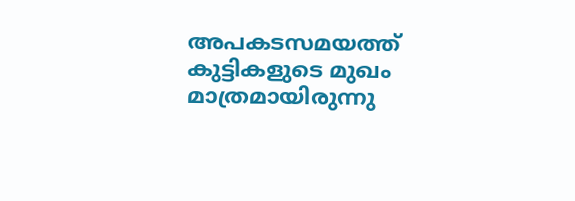അപകടസമയത്ത് കുട്ടികളുടെ മുഖം മാത്രമായിരുന്നു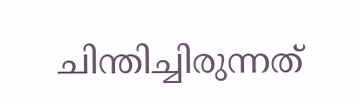ചിന്തിച്ചിരുന്നത്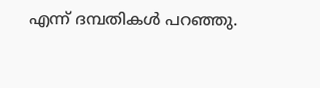എന്ന് ദമ്പതികൾ പറഞ്ഞു.